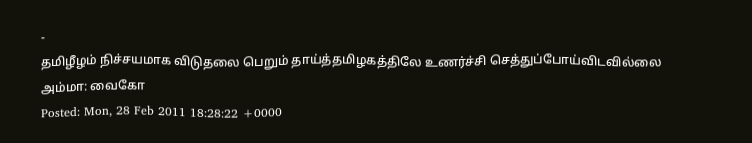-
தமிழீழம் நிச்சயமாக விடுதலை பெறும் தாய்த்தமிழகத்திலே உணர்ச்சி செத்துப்போய்விடவில்லை அம்மா: வைகோ
Posted: Mon, 28 Feb 2011 18:28:22 +0000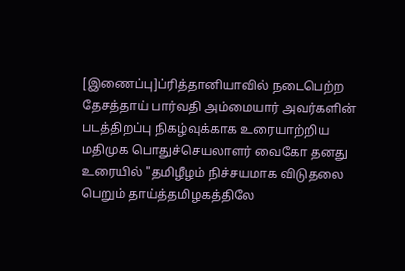[இணைப்பு]ப்ரித்தானியாவில் நடைபெற்ற தேசத்தாய் பார்வதி அம்மையார் அவர்களின் படத்திறப்பு நிகழ்வுக்காக உரையாற்றிய மதிமுக பொதுச்செயலாளர் வைகோ தனது உரையில் "தமிழீழம் நிச்சயமாக விடுதலை பெறும் தாய்த்தமிழகத்திலே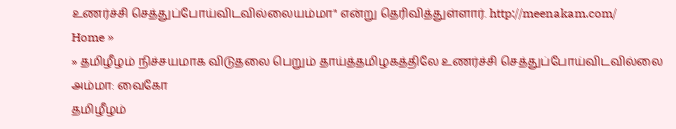உணர்ச்சி செத்துப்போய்விடவில்லையம்மா" என்று தெரிவித்துள்ளார். http://meenakam.com/
Home »
» தமிழீழம் நிச்சயமாக விடுதலை பெறும் தாய்த்தமிழகத்திலே உணர்ச்சி செத்துப்போய்விடவில்லை அம்மா: வைகோ
தமிழீழம்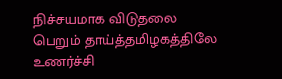நிச்சயமாக விடுதலை பெறும் தாய்த்தமிழகத்திலே உணர்ச்சி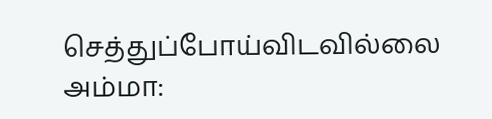செத்துப்போய்விடவில்லை அம்மா: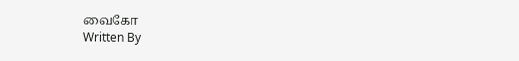வைகோ
Written By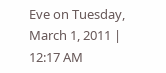Eve on Tuesday, March 1, 2011 | 12:17 AM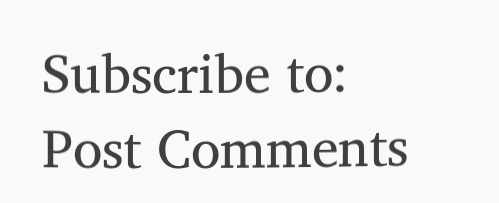Subscribe to:
Post Comments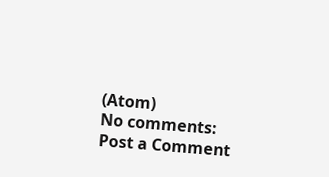(Atom)
No comments:
Post a Comment